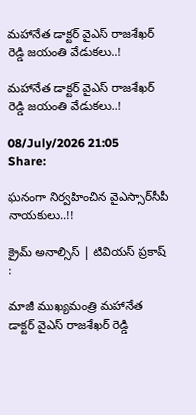మహానేత డాక్టర్ వైఎస్ రాజశేఖర్ రెడ్డి జయంతి వేడుకలు..!

మహానేత డాక్టర్ వైఎస్ రాజశేఖర్ రెడ్డి జయంతి వేడుకలు..!

08/July/2026 21:05    Share:

ఘనంగా నిర్వహించిన వైఎస్సార్‌సీపీ నాయకులు..!!

క్రైమ్ అనాల్సిస్ | టివియస్ ప్రకాష్ :

మాజీ ముఖ్యమంత్రి మహానేత డాక్టర్ వైఎస్ రాజశేఖర్ రెడ్డి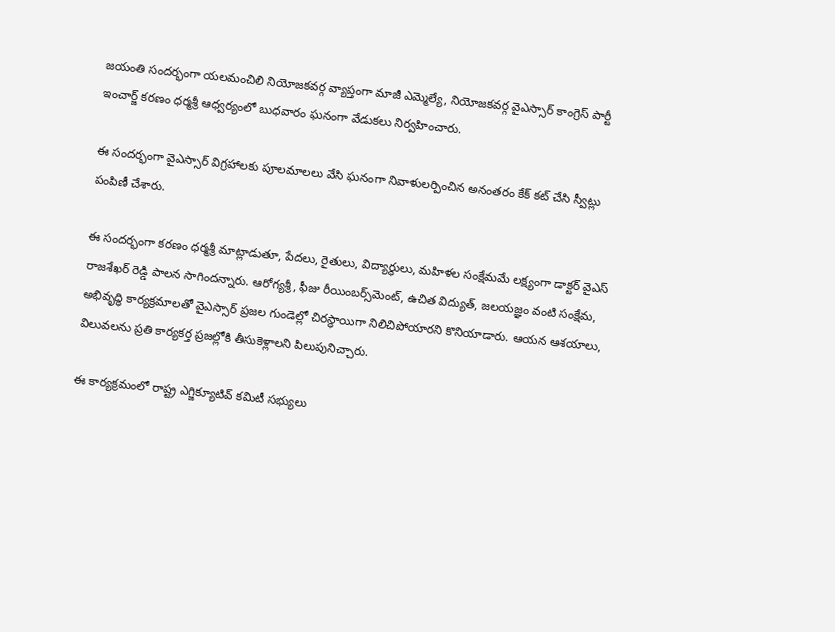జయంతి సందర్భంగా యలమంచిలి నియోజకవర్గ వ్యాప్తంగా మాజీ ఎమ్మెల్యే, నియోజకవర్గ వైఎస్సార్ కాంగ్రెస్ పార్టీ ఇంచార్జ్ కరణం ధర్మశ్రీ ఆధ్వర్యంలో బుధవారం ఘనంగా వేడుకలు నిర్వహించారు.

ఈ సందర్భంగా వైఎస్సార్ విగ్రహాలకు పూలమాలలు వేసి ఘనంగా నివాళులర్పించిన అనంతరం కేక్ కట్ చేసి స్వీట్లు పంపిణీ చేశారు.

ఈ సందర్భంగా కరణం ధర్మశ్రీ మాట్లాడుతూ, పేదలు, రైతులు, విద్యార్థులు, మహిళల సంక్షేమమే లక్ష్యంగా డాక్టర్ వైఎస్ రాజశేఖర్ రెడ్డి పాలన సాగిందన్నారు. ఆరోగ్యశ్రీ, ఫీజు రీయింబర్స్‌మెంట్, ఉచిత విద్యుత్, జలయజ్ఞం వంటి సంక్షేమ, అభివృద్ధి కార్యక్రమాలతో వైఎస్సార్ ప్రజల గుండెల్లో చిరస్థాయిగా నిలిచిపోయారని కొనియాడారు. ఆయన ఆశయాలు, విలువలను ప్రతి కార్యకర్త ప్రజల్లోకి తీసుకెళ్లాలని పిలుపునిచ్చారు.

ఈ కార్యక్రమంలో రాష్ట్ర ఎగ్జిక్యూటివ్ కమిటీ సభ్యులు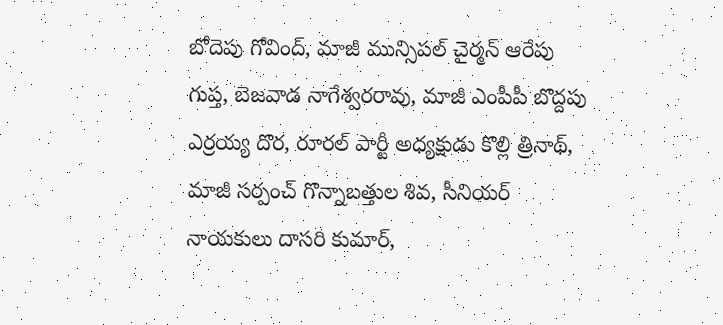బోదెపు గోవింద్, మాజీ మున్సిపల్ చైర్మన్ ఆరేపు గుప్త, బెజవాడ నాగేశ్వరరావు, మాజీ ఎంపీపీ బొద్దపు ఎర్రయ్య దొర, రూరల్ పార్టీ అధ్యక్షుడు కొల్లి త్రినాథ్, మాజీ సర్పంచ్ గొన్నాబత్తుల శివ, సీనియర్ నాయకులు దాసరి కుమార్,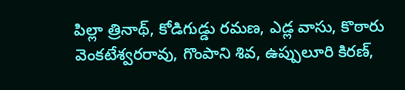పిల్లా త్రినాథ్, కోడిగుడ్డు రమణ, ఎడ్ల వాసు, కొఠారు వెంకటేశ్వరరావు, గొంపాని శివ, ఉప్పులూరి కిరణ్,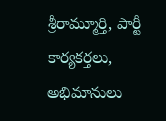శ్రీరామ్మూర్తి, పార్టీ కార్యకర్తలు, అభిమానులు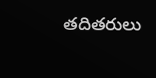తదితరులు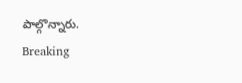పాల్గొన్నారు.
Breaking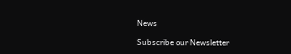News

Subscribe our Newsletter